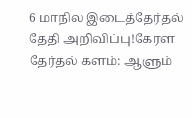6 மாநில இடைத்தேர்தல் தேதி அறிவிப்பு!கேரள தேர்தல் களம்: ஆளும்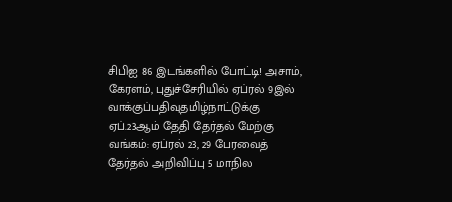சிபிஐ 86 இடங்களில் போட்டி! அசாம், கேரளம், புதுச்சேரியில் ஏப்ரல் 9இல் வாக்குப்பதிவுதமிழ்நாட்டுக்கு ஏப்.23ஆம் தேதி தேர்தல் மேற்கு வங்கம்: ஏப்ரல் 23, 29 பேரவைத் தேர்தல் அறிவிப்பு 5 மாநில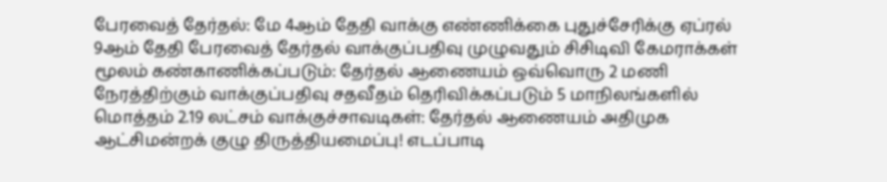பேரவைத் தேர்தல்: மே 4ஆம் தேதி வாக்கு எண்ணிக்கை புதுச்சேரிக்கு ஏப்ரல் 9ஆம் தேதி பேரவைத் தேர்தல் வாக்குப்பதிவு முழுவதும் சிசிடிவி கேமராக்கள் மூலம் கண்காணிக்கப்படும்: தேர்தல் ஆணையம் ஒவ்வொரு 2 மணி நேரத்திற்கும் வாக்குப்பதிவு சதவீதம் தெரிவிக்கப்படும் 5 மாநிலங்களில் மொத்தம் 2.19 லட்சம் வாக்குச்சாவடிகள்: தேர்தல் ஆணையம் அதிமுக ஆட்சிமன்றக் குழு திருத்தியமைப்பு! எடப்பாடி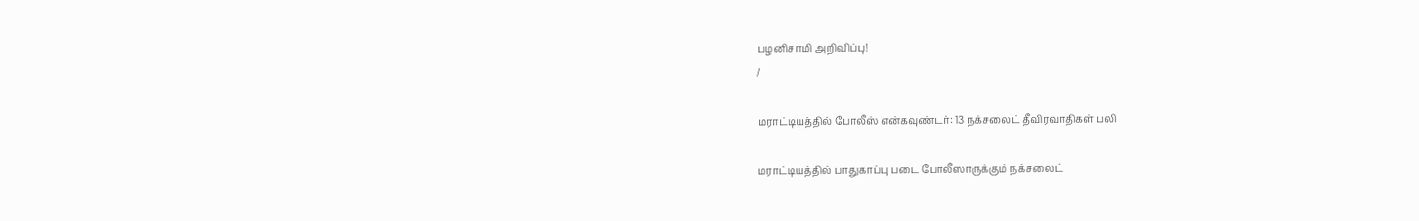பழனிசாமி அறிவிப்பு!
/

மராட்டியத்தில் போலீஸ் என்கவுண்டர்: 13 நக்சலைட் தீவிரவாதிகள் பலி

மராட்டியத்தில் பாதுகாப்பு படை போலீஸாருக்கும் நக்சலைட்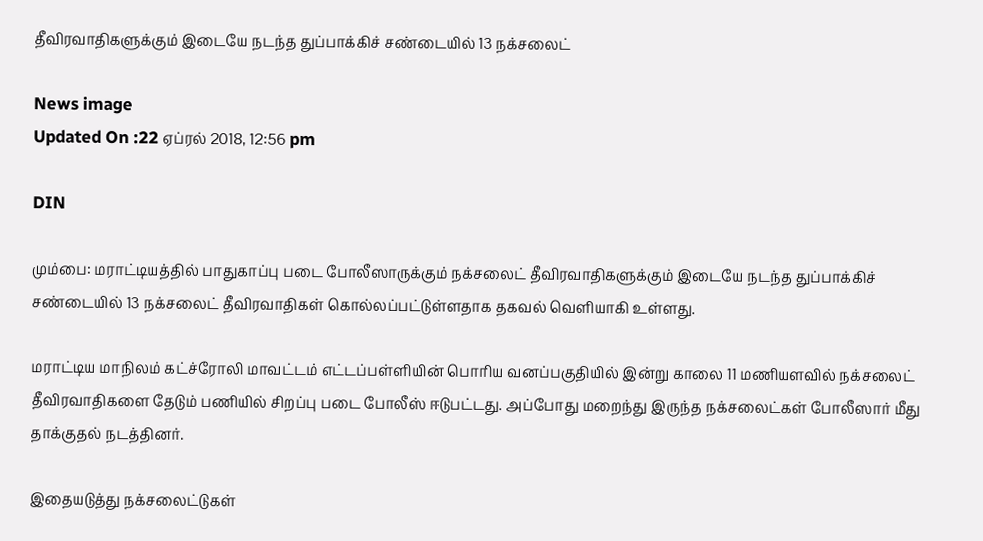தீவிரவாதிகளுக்கும் இடையே நடந்த துப்பாக்கிச் சண்டையில் 13 நக்சலைட்

News image
Updated On :22 ஏப்ரல் 2018, 12:56 pm

DIN

மும்பை: மராட்டியத்தில் பாதுகாப்பு படை போலீஸாருக்கும் நக்சலைட் தீவிரவாதிகளுக்கும் இடையே நடந்த துப்பாக்கிச் சண்டையில் 13 நக்சலைட் தீவிரவாதிகள் கொல்லப்பட்டுள்ளதாக தகவல் வெளியாகி உள்ளது.

மராட்டிய மாநிலம் கட்ச்ரோலி மாவட்டம் எட்டப்பள்ளியின் பொரிய வனப்பகுதியில் இன்று காலை 11 மணியளவில் நக்சலைட் தீவிரவாதிகளை தேடும் பணியில் சிறப்பு படை போலீஸ் ஈடுபட்டது. அப்போது மறைந்து இருந்த நக்சலைட்கள் போலீஸார் மீது தாக்குதல் நடத்தினர்.

இதையடுத்து நக்சலைட்டுகள்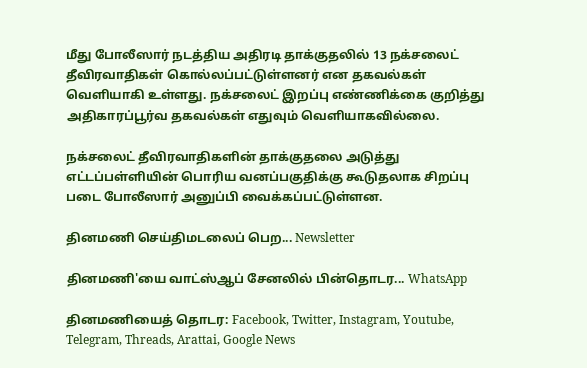மீது போலீஸார் நடத்திய அதிரடி தாக்குதலில் 13 நக்சலைட் தீவிரவாதிகள் கொல்லப்பட்டுள்ளனர் என தகவல்கள் வெளியாகி உள்ளது. நக்சலைட் இறப்பு எண்ணிக்கை குறித்து அதிகாரப்பூர்வ தகவல்கள் எதுவும் வெளியாகவில்லை.

நக்சலைட் தீவிரவாதிகளின் தாக்குதலை அடுத்து எட்டப்பள்ளியின் பொரிய வனப்பகுதிக்கு கூடுதலாக சிறப்பு படை போலீஸார் அனுப்பி வைக்கப்பட்டுள்ளன.

தினமணி செய்திமடலைப் பெற... Newsletter

தினமணி'யை வாட்ஸ்ஆப் சேனலில் பின்தொடர... WhatsApp

தினமணியைத் தொடர: Facebook, Twitter, Instagram, Youtube, Telegram, Threads, Arattai, Google News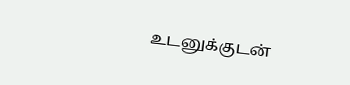உடனுக்குடன்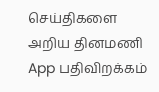செய்திகளை அறிய தினமணி App பதிவிறக்கம்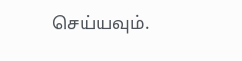செய்யவும்.